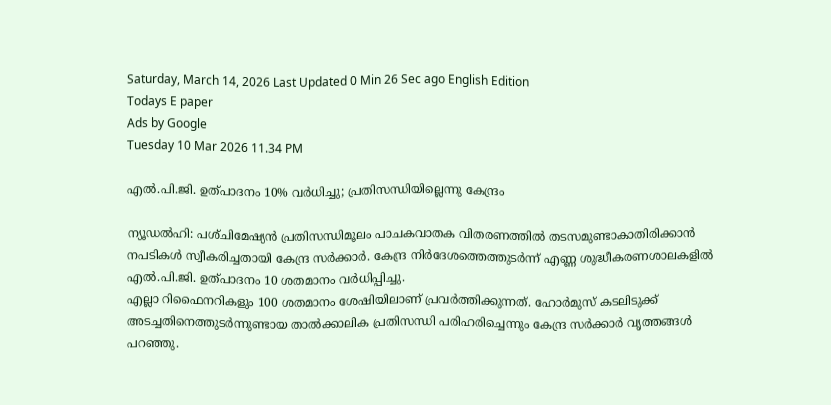Saturday, March 14, 2026 Last Updated 0 Min 26 Sec ago English Edition
Todays E paper
Ads by Google
Tuesday 10 Mar 2026 11.34 PM

എല്‍.പി.ജി. ഉത്‌പാദനം 10% വര്‍ധിച്ചു; പ്രതിസന്ധിയില്ലെന്നു കേന്ദ്രം

ന്യൂഡല്‍ഹി: പശ്‌ചിമേഷ്യന്‍ പ്രതിസന്ധിമൂലം പാചകവാതക വിതരണത്തില്‍ തടസമുണ്ടാകാതിരിക്കാന്‍ നപടികള്‍ സ്വീകരിച്ചതായി കേന്ദ്ര സര്‍ക്കാര്‍. കേന്ദ്ര നിര്‍ദേശത്തെത്തുടര്‍ന്ന്‌ എണ്ണ ശുദ്ധീകരണശാലകളില്‍ എല്‍.പി.ജി. ഉത്‌പാദനം 10 ശതമാനം വര്‍ധിപ്പിച്ചു.
എല്ലാ റിഫൈനറികളും 100 ശതമാനം ശേഷിയിലാണ്‌ പ്രവര്‍ത്തിക്കുന്നത്‌. ഹോര്‍മുസ്‌ കടലിടുക്ക്‌ അടച്ചതിനെത്തുടര്‍ന്നുണ്ടായ താല്‍ക്കാലിക പ്രതിസന്ധി പരിഹരിച്ചെന്നും കേന്ദ്ര സര്‍ക്കാര്‍ വൃത്തങ്ങള്‍ പറഞ്ഞു.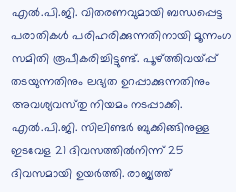എല്‍.പി.ജി. വിതരണവുമായി ബന്ധപ്പെട്ട പരാതികള്‍ പരിഹരിക്കുന്നതിനായി മൂന്നംഗ സമിതി രൂപീകരിച്ചിട്ടുണ്ട്‌. പൂഴ്‌ത്തിവയ്‌പ്പ്‌ തടയുന്നതിനും ലഭ്യത ഉറപ്പാക്കുന്നതിനും അവശ്യവസ്‌തു നിയമം നടപ്പാക്കി. എല്‍.പി.ജി. സിലിണ്ടര്‍ ബുക്കിങ്ങിനുള്ള ഇടവേള 21 ദിവസത്തില്‍നിന്ന്‌ 25 ദിവസമായി ഉയര്‍ത്തി. രാജ്യത്ത്‌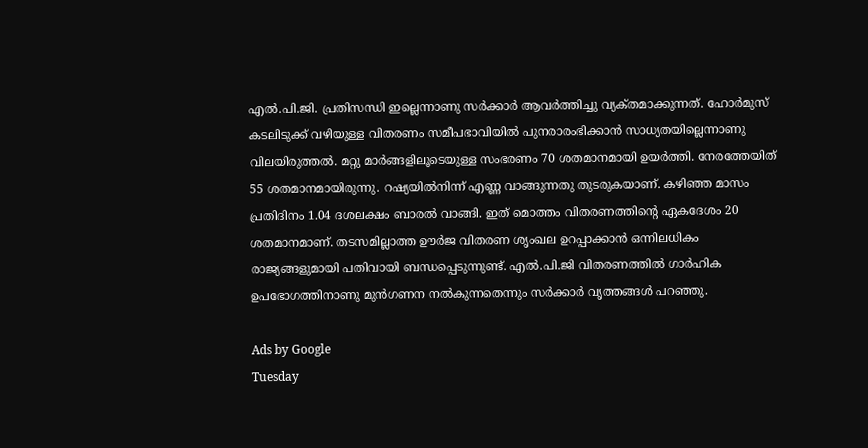എല്‍.പി.ജി. പ്രതിസന്ധി ഇല്ലെന്നാണു സര്‍ക്കാര്‍ ആവര്‍ത്തിച്ചു വ്യക്‌തമാക്കുന്നത്‌. ഹോര്‍മുസ്‌ കടലിടുക്ക്‌ വഴിയുള്ള വിതരണം സമീപഭാവിയില്‍ പുനരാരംഭിക്കാന്‍ സാധ്യതയില്ലെന്നാണു വിലയിരുത്തല്‍. മറ്റു മാര്‍ങ്ങളിലൂടെയുള്ള സംഭരണം 70 ശതമാനമായി ഉയര്‍ത്തി. നേരത്തേയിത്‌ 55 ശതമാനമായിരുന്നു. റഷ്യയില്‍നിന്ന്‌ എണ്ണ വാങ്ങുന്നതു തുടരുകയാണ്‌. കഴിഞ്ഞ മാസം പ്രതിദിനം 1.04 ദശലക്ഷം ബാരല്‍ വാങ്ങി. ഇത്‌ മൊത്തം വിതരണത്തിന്റെ ഏകദേശം 20 ശതമാനമാണ്‌. തടസമില്ലാത്ത ഊര്‍ജ വിതരണ ശൃംഖല ഉറപ്പാക്കാന്‍ ഒന്നിലധികം രാജ്യങ്ങളുമായി പതിവായി ബന്ധപ്പെടുന്നുണ്ട്‌. എല്‍.പി.ജി വിതരണത്തില്‍ ഗാര്‍ഹിക ഉപഭോഗത്തിനാണു മുന്‍ഗണന നല്‍കുന്നതെന്നും സര്‍ക്കാര്‍ വൃത്തങ്ങള്‍ പറഞ്ഞു.

Ads by Google
Tuesday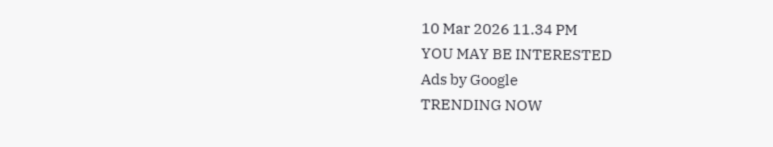10 Mar 2026 11.34 PM
YOU MAY BE INTERESTED
Ads by Google
TRENDING NOW